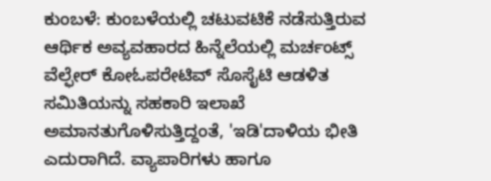ಕುಂಬಳೆ: ಕುಂಬಳೆಯಲ್ಲಿ ಚಟುವಟಿಕೆ ನಡೆಸುತ್ತಿರುವ ಆರ್ಥಿಕ ಅವ್ಯವಹಾರದ ಹಿನ್ನೆಲೆಯಲ್ಲಿ ಮರ್ಚಂಟ್ಸ್ ವೆಲ್ಫೇರ್ ಕೋಓಪರೇಟಿವ್ ಸೊಸೈಟಿ ಆಡಳಿತ ಸಮಿತಿಯನ್ನು ಸಹಕಾರಿ ಇಲಾಖೆ ಅಮಾನತುಗೊಳಿಸುತ್ತಿದ್ದಂತೆ, 'ಇಡಿ'ದಾಳಿಯ ಭೀತಿ ಎದುರಾಗಿದೆ. ವ್ಯಾಪಾರಿಗಳು ಹಾಗೂ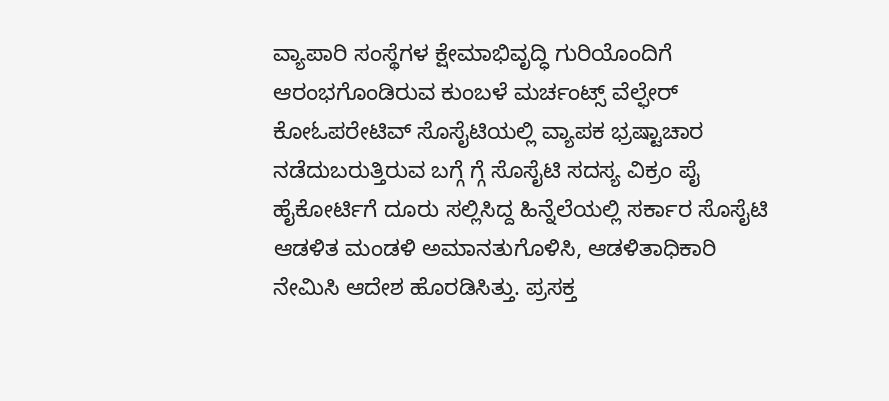ವ್ಯಾಪಾರಿ ಸಂಸ್ಥೆಗಳ ಕ್ಷೇಮಾಭಿವೃದ್ಧಿ ಗುರಿಯೊಂದಿಗೆ ಆರಂಭಗೊಂಡಿರುವ ಕುಂಬಳೆ ಮರ್ಚಂಟ್ಸ್ ವೆಲ್ಫೇರ್ ಕೋಓಪರೇಟಿವ್ ಸೊಸೈಟಿಯಲ್ಲಿ ವ್ಯಾಪಕ ಭ್ರಷ್ಟಾಚಾರ ನಡೆದುಬರುತ್ತಿರುವ ಬಗ್ಗೆ ಗ್ಗೆ ಸೊಸೈಟಿ ಸದಸ್ಯ ವಿಕ್ರಂ ಪೈ ಹೈಕೋರ್ಟಿಗೆ ದೂರು ಸಲ್ಲಿಸಿದ್ದ ಹಿನ್ನೆಲೆಯಲ್ಲಿ ಸರ್ಕಾರ ಸೊಸೈಟಿ ಆಡಳಿತ ಮಂಡಳಿ ಅಮಾನತುಗೊಳಿಸಿ, ಆಡಳಿತಾಧಿಕಾರಿ ನೇಮಿಸಿ ಆದೇಶ ಹೊರಡಿಸಿತ್ತು. ಪ್ರಸಕ್ತ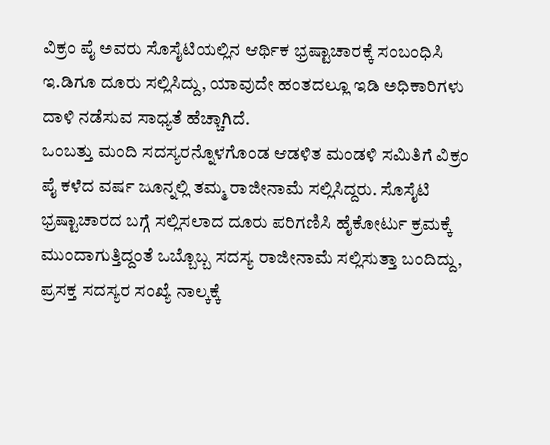ವಿಕ್ರಂ ಪೈ ಅವರು ಸೊಸೈಟಿಯಲ್ಲಿನ ಆರ್ಥಿಕ ಭ್ರಷ್ಟಾಚಾರಕ್ಕೆ ಸಂಬಂಧಿಸಿ ಇ.ಡಿಗೂ ದೂರು ಸಲ್ಲಿಸಿದ್ದು, ಯಾವುದೇ ಹಂತದಲ್ಲೂ ಇಡಿ ಅಧಿಕಾರಿಗಳು ದಾಳಿ ನಡೆಸುವ ಸಾಧ್ಯತೆ ಹೆಚ್ಚಾಗಿದೆ.
ಒಂಬತ್ತು ಮಂದಿ ಸದಸ್ಯರನ್ನೊಳಗೊಂಡ ಆಡಳಿತ ಮಂಡಳಿ ಸಮಿತಿಗೆ ವಿಕ್ರಂ ಪೈ ಕಳೆದ ವರ್ಷ ಜೂನ್ನಲ್ಲಿ ತಮ್ಮ ರಾಜೀನಾಮೆ ಸಲ್ಲಿಸಿದ್ದರು. ಸೊಸೈಟಿ ಭ್ರಷ್ಟಾಚಾರದ ಬಗ್ಗೆ ಸಲ್ಲಿಸಲಾದ ದೂರು ಪರಿಗಣಿಸಿ ಹೈಕೋರ್ಟು ಕ್ರಮಕ್ಕೆ ಮುಂದಾಗುತ್ತಿದ್ದಂತೆ ಒಬ್ಬೊಬ್ಬ ಸದಸ್ಯ ರಾಜೀನಾಮೆ ಸಲ್ಲಿಸುತ್ತಾ ಬಂದಿದ್ದು, ಪ್ರಸಕ್ತ ಸದಸ್ಯರ ಸಂಖ್ಯೆ ನಾಲ್ಕಕ್ಕೆ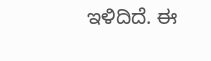ಇಳಿದಿದೆ. ಈ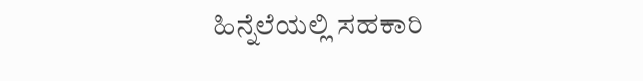ಹಿನ್ನೆಲೆಯಲ್ಲಿ ಸಹಕಾರಿ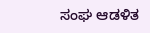ಸಂಘ ಆಡಳಿತ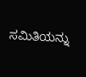ಸಮಿತಿಯನ್ನು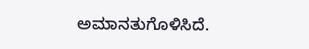ಅಮಾನತುಗೊಳಿಸಿದೆ.